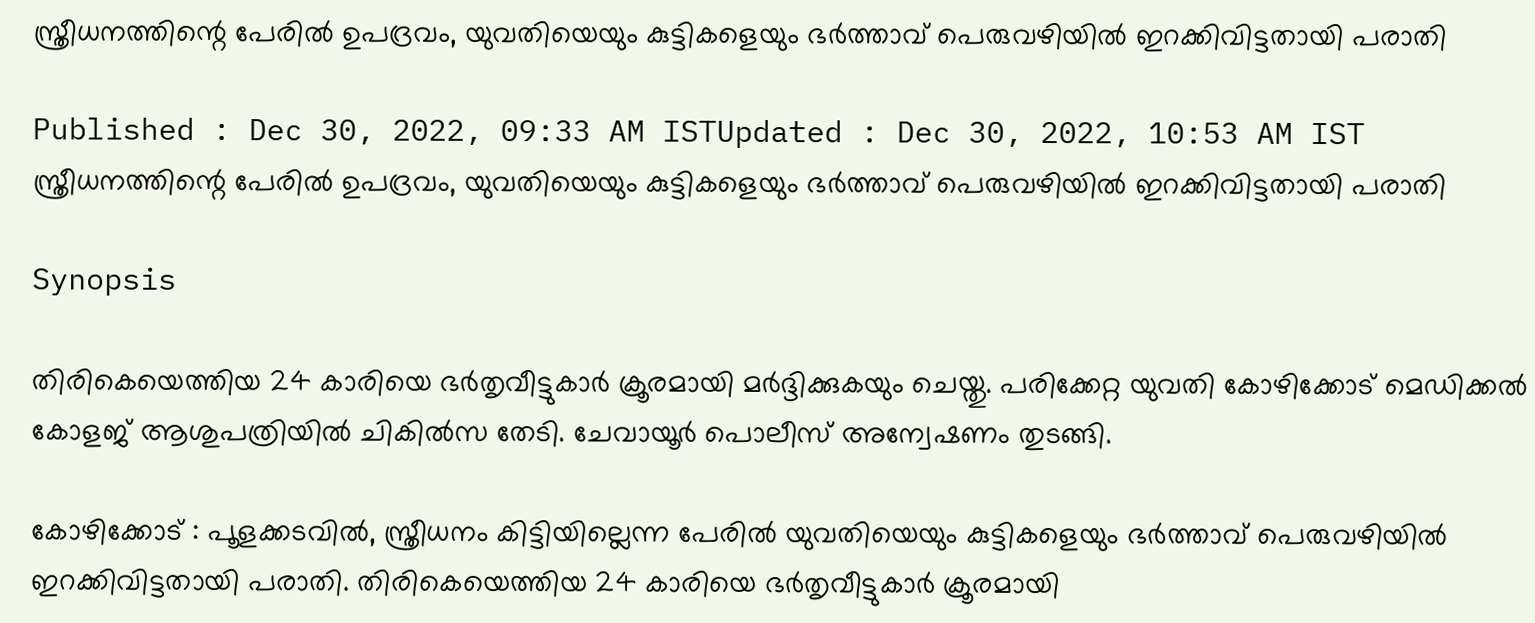സ്ത്രീധനത്തിന്റെ പേരിൽ ഉപദ്രവം, യുവതിയെയും കുട്ടികളെയും ഭര്‍ത്താവ് പെരുവഴിയില്‍ ഇറക്കിവിട്ടതായി പരാതി

Published : Dec 30, 2022, 09:33 AM ISTUpdated : Dec 30, 2022, 10:53 AM IST
സ്ത്രീധനത്തിന്റെ പേരിൽ ഉപദ്രവം, യുവതിയെയും കുട്ടികളെയും ഭര്‍ത്താവ് പെരുവഴിയില്‍ ഇറക്കിവിട്ടതായി പരാതി

Synopsis

തിരികെയെത്തിയ 24 കാരിയെ ഭര്‍തൃവീട്ടുകാര്‍ ക്രൂരമായി മര്‍ദ്ദിക്കുകയും ചെയ്തു. പരിക്കേറ്റ യുവതി കോഴിക്കോട് മെഡിക്കല്‍ കോളജ് ആശുപത്രിയില്‍ ചികില്‍സ തേടി. ചേവായൂര്‍ പൊലീസ് അന്വേഷണം തുടങ്ങി.

കോഴിക്കോട് : പൂളക്കടവില്‍, സ്ത്രീധനം കിട്ടിയില്ലെന്ന പേരില്‍ യുവതിയെയും കുട്ടികളെയും ഭര്‍ത്താവ് പെരുവഴിയില്‍ ഇറക്കിവിട്ടതായി പരാതി. തിരികെയെത്തിയ 24 കാരിയെ ഭര്‍തൃവീട്ടുകാര്‍ ക്രൂരമായി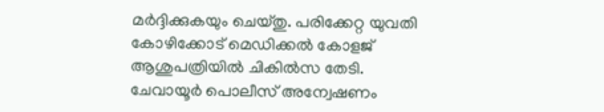മര്‍ദ്ദിക്കുകയും ചെയ്തു. പരിക്കേറ്റ യുവതി കോഴിക്കോട് മെഡിക്കല്‍ കോളജ് ആശുപത്രിയില്‍ ചികില്‍സ തേടി. ചേവായൂര്‍ പൊലീസ് അന്വേഷണം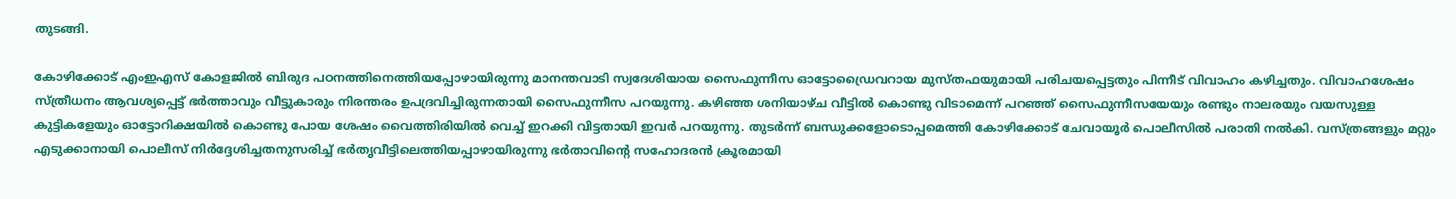തുടങ്ങി.

കോഴിക്കോട് എംഇഎസ് കോളജില്‍ ബിരുദ പഠനത്തിനെത്തിയപ്പോഴായിരുന്നു മാനന്തവാടി സ്വദേശിയായ സൈഫുന്നീസ ഓട്ടോഡ്രൈവറായ മുസ്തഫയുമായി പരിചയപ്പെട്ടതും പിന്നീട് വിവാഹം കഴിച്ചതും. വിവാഹശേഷം സ്ത്രീധനം ആവശ്യപ്പെട്ട് ഭര്‍ത്താവും വീട്ടുകാരും നിരന്തരം ഉപദ്രവിച്ചിരുന്നതായി സൈഫുന്നീസ പറയുന്നു. കഴിഞ്ഞ ശനിയാഴ്ച വീട്ടില്‍ കൊണ്ടു വിടാമെന്ന് പറഞ്ഞ് സൈഫുന്നീസയേയും രണ്ടും നാലരയും വയസുള്ള കുട്ടികളേയും ഓട്ടോറിക്ഷയിൽ കൊണ്ടു പോയ ശേഷം വൈത്തിരിയില്‍ വെച്ച് ഇറക്കി വിട്ടതായി ഇവര്‍ പറയുന്നു. തുടര്‍ന്ന് ബന്ധുക്കളോടൊപ്പമെത്തി കോഴിക്കോട് ചേവായൂര്‍ പൊലീസില്‍ പരാതി നല്‍കി. വസ്ത്രങ്ങളും മറ്റും എടുക്കാനായി പൊലീസ് നിര്‍ദ്ദേശിച്ചതനുസരിച്ച് ഭര്‍തൃവീട്ടിലെത്തിയപ്പാഴായിരുന്നു ഭര്‍താവിന്‍റെ സഹോദരന്‍ ക്രൂരമായി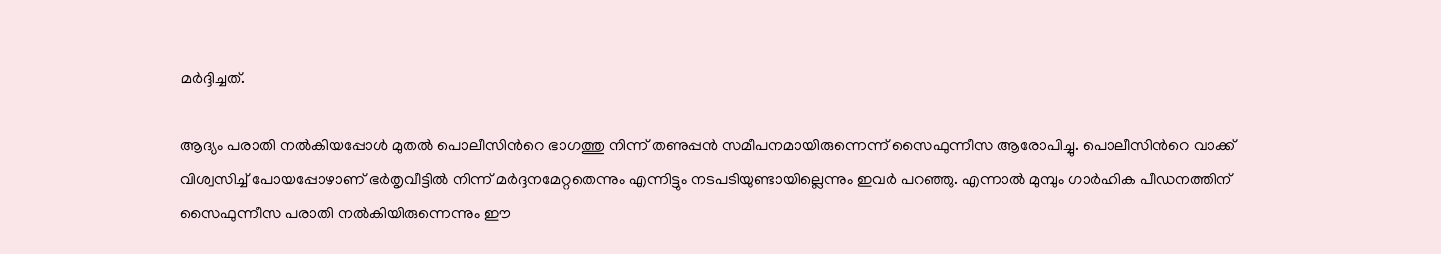മര്‍ദ്ദിച്ചത്.

ആദ്യം പരാതി നല്‍കിയപ്പോള്‍ മുതല്‍ പൊലീസിന്‍റെ ഭാഗത്തു നിന്ന് തണുപ്പന്‍ സമീപനമായിരുന്നെന്ന് സൈഫുന്നീസ ആരോപിച്ചു. പൊലീസിന്‍റെ വാക്ക് വിശ്വസിച്ച് പോയപ്പോഴാണ് ഭര്‍തൃവീട്ടില്‍ നിന്ന് മര്‍ദ്ദനമേറ്റതെന്നും എന്നിട്ടും നടപടിയുണ്ടായില്ലെന്നും ഇവര്‍ പറഞ്ഞു. എന്നാല്‍ മുമ്പും ഗാര്‍ഹിക പീഡനത്തിന് സൈഫുന്നീസ പരാതി നല്‍കിയിരുന്നെന്നും ഈ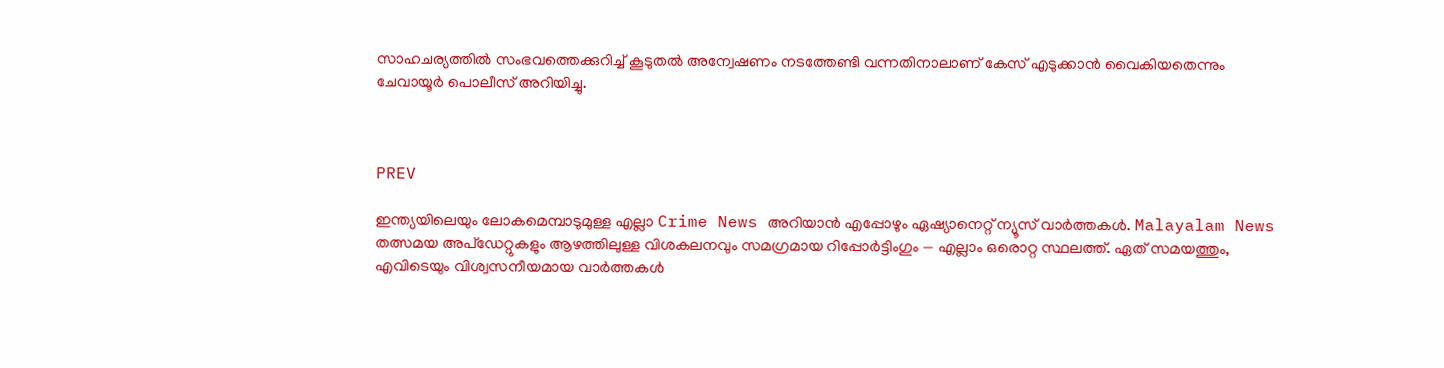സാഹചര്യത്തില്‍ സംഭവത്തെക്കുറിച്ച് കൂടുതല്‍ അന്വേഷണം നടത്തേണ്ടി വന്നതിനാലാണ് കേസ് എടുക്കാന്‍ വൈകിയതെന്നും ചേവായൂര്‍ പൊലീസ് അറിയിച്ചു.



PREV

ഇന്ത്യയിലെയും ലോകമെമ്പാടുമുള്ള എല്ലാ Crime News അറിയാൻ എപ്പോഴും ഏഷ്യാനെറ്റ് ന്യൂസ് വാർത്തകൾ. Malayalam News  തത്സമയ അപ്‌ഡേറ്റുകളും ആഴത്തിലുള്ള വിശകലനവും സമഗ്രമായ റിപ്പോർട്ടിംഗും — എല്ലാം ഒരൊറ്റ സ്ഥലത്ത്. ഏത് സമയത്തും, എവിടെയും വിശ്വസനീയമായ വാർത്തകൾ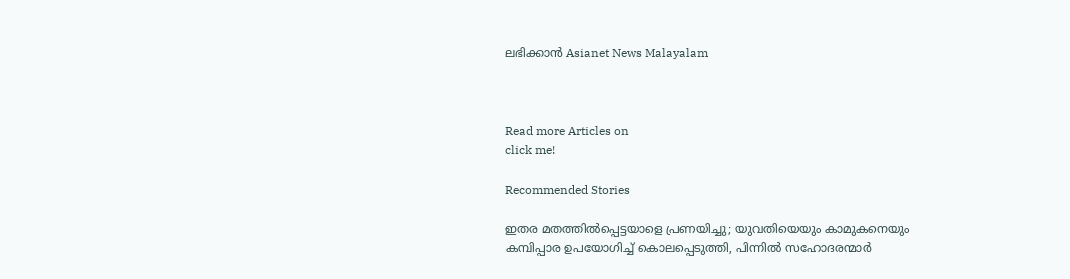ലഭിക്കാൻ Asianet News Malayalam



Read more Articles on
click me!

Recommended Stories

ഇതര മതത്തില്‍പ്പെട്ടയാളെ പ്രണയിച്ചു; യുവതിയെയും കാമുകനെയും കമ്പിപ്പാര ഉപയോഗിച്ച് കൊലപ്പെടുത്തി, പിന്നില്‍ സഹോദരന്മാര്‍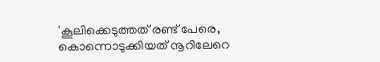'കൂലിക്കെടുത്തത് രണ്ട് പേരെ, കൊന്നൊടുക്കിയത് നൂറിലേറെ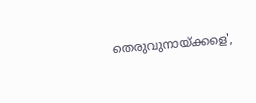തെരുവുനായ്ക്കളെ',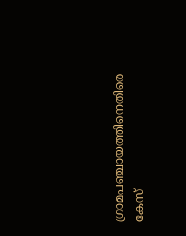ഗ്രാമപഞ്ചായത്തിനെതിരെ കേസ്